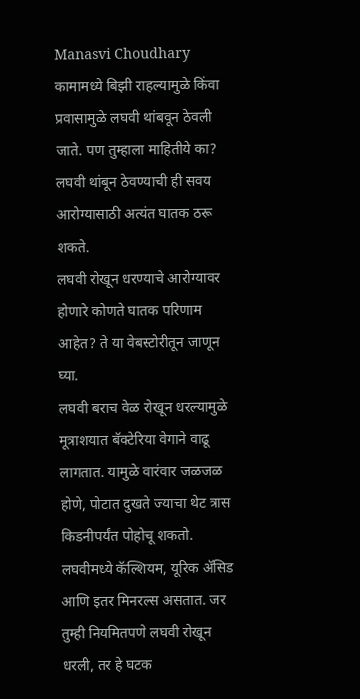Manasvi Choudhary
कामामध्ये बिझी राहल्यामुळे किंवा प्रवासामुळे लघवी थांबवून ठेवली जाते. पण तुम्हाला माहितीये का? लघवी थांबून ठेवण्याची ही सवय आरोग्यासाठी अत्यंत घातक ठरू शकते.
लघवी रोखून धरण्याचे आरोग्यावर होणारे कोणते घातक परिणाम आहेत? ते या वेबस्टोरीतून जाणून घ्या.
लघवी बराच वेळ रोखून धरल्यामुळे मूत्राशयात बॅक्टेरिया वेगाने वाढू लागतात. यामुळे वारंवार जळजळ होणे, पोटात दुखते ज्याचा थेट त्रास किडनीपर्यंत पोहोचू शकतो.
लघवीमध्ये कॅल्शियम, यूरिक ॲसिड आणि इतर मिनरल्स असतात. जर तुम्ही नियमितपणे लघवी रोखून धरली, तर हे घटक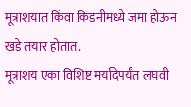मूत्राशयात किंवा किडनीमध्ये जमा होऊन खडे तयार होतात.
मूत्राशय एका विशिष्ट मर्यादेपर्यंत लघवी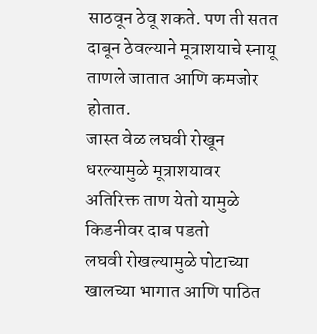साठवून ठेवू शकते. पण ती सतत दाबून ठेवल्याने मूत्राशयाचे स्नायू ताणले जातात आणि कमजोर होतात.
जास्त वेळ लघवी रोखून धरल्यामुळे मूत्राशयावर अतिरिक्त ताण येतो यामुळे किडनीवर दाब पडतो
लघवी रोखल्यामुळे पोटाच्या खालच्या भागात आणि पाठित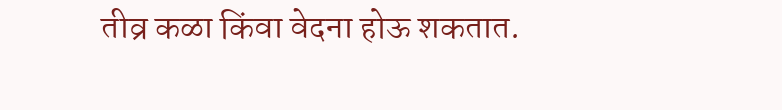तीव्र कळा किंवा वेदना होऊ शकतात.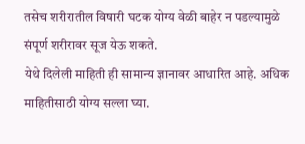तसेच शरीरातील विषारी घटक योग्य वेळी बाहेर न पडल्यामुळे संपूर्ण शरीरावर सूज येऊ शकते.
येथे दिलेली माहिती ही सामान्य ज्ञानावर आधारित आहे. अधिक माहितीसाठी योग्य सल्ला घ्या.